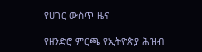የሀገር ውስጥ ዜና

የዘንድሮ ምርጫ የኢትዮጵያ ሕዝብ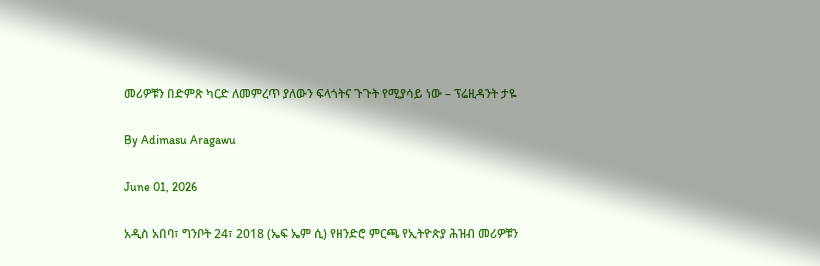መሪዎቹን በድምጽ ካርድ ለመምረጥ ያለውን ፍላጎትና ጉጉት የሚያሳይ ነው – ፕሬዚዳንት ታዬ

By Adimasu Aragawu

June 01, 2026

አዲስ አበባ፣ ግንቦት 24፣ 2018 (ኤፍ ኤም ሲ) የዘንድሮ ምርጫ የኢትዮጵያ ሕዝብ መሪዎቹን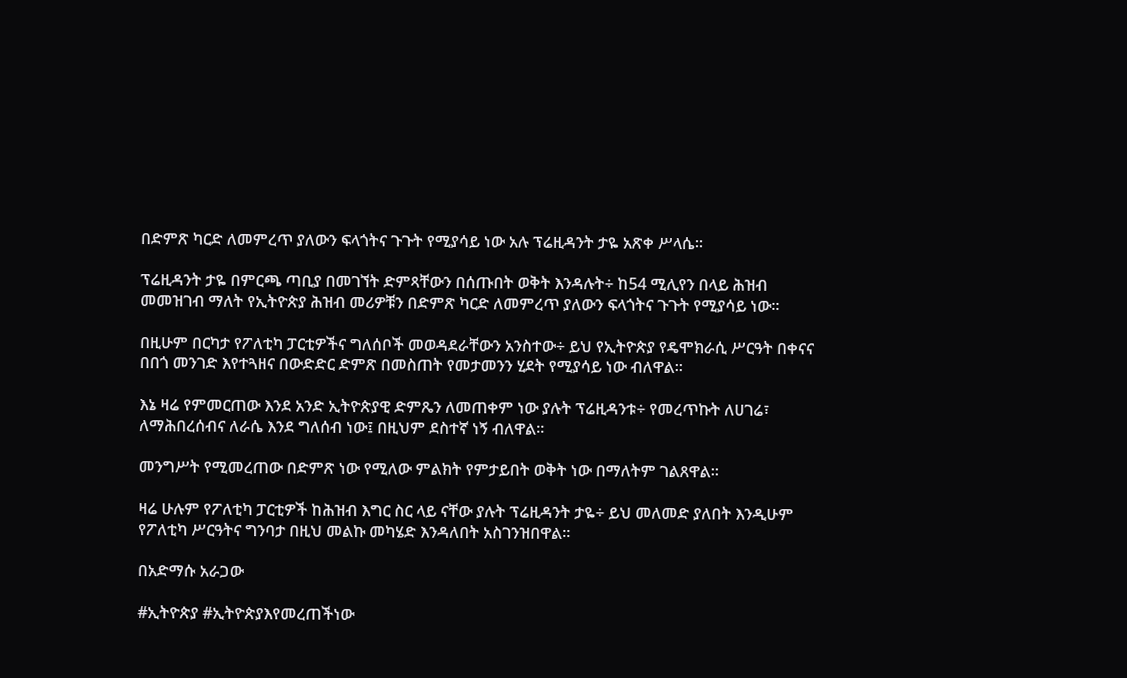በድምጽ ካርድ ለመምረጥ ያለውን ፍላጎትና ጉጉት የሚያሳይ ነው አሉ ፕሬዚዳንት ታዬ አጽቀ ሥላሴ።

ፕሬዚዳንት ታዬ በምርጫ ጣቢያ በመገኘት ድምጻቸውን በሰጡበት ወቅት እንዳሉት÷ ከ54 ሚሊየን በላይ ሕዝብ መመዝገብ ማለት የኢትዮጵያ ሕዝብ መሪዎቹን በድምጽ ካርድ ለመምረጥ ያለውን ፍላጎትና ጉጉት የሚያሳይ ነው።

በዚሁም በርካታ የፖለቲካ ፓርቲዎችና ግለሰቦች መወዳደራቸውን አንስተው÷ ይህ የኢትዮጵያ የዴሞክራሲ ሥርዓት በቀናና በበጎ መንገድ እየተጓዘና በውድድር ድምጽ በመስጠት የመታመንን ሂደት የሚያሳይ ነው ብለዋል።

እኔ ዛሬ የምመርጠው እንደ አንድ ኢትዮጵያዊ ድምጼን ለመጠቀም ነው ያሉት ፕሬዚዳንቱ÷ የመረጥኩት ለሀገሬ፣ ለማሕበረሰብና ለራሴ እንደ ግለሰብ ነው፤ በዚህም ደስተኛ ነኝ ብለዋል።

መንግሥት የሚመረጠው በድምጽ ነው የሚለው ምልክት የምታይበት ወቅት ነው በማለትም ገልጸዋል።

ዛሬ ሁሉም የፖለቲካ ፓርቲዎች ከሕዝብ እግር ስር ላይ ናቸው ያሉት ፕሬዚዳንት ታዬ÷ ይህ መለመድ ያለበት እንዲሁም የፖለቲካ ሥርዓትና ግንባታ በዚህ መልኩ መካሄድ እንዳለበት አስገንዝበዋል።

በአድማሱ አራጋው

#ኢትዮጵያ #ኢትዮጵያእየመረጠችነው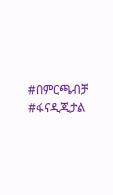#በምርጫብቻ #ፋናዲጂታል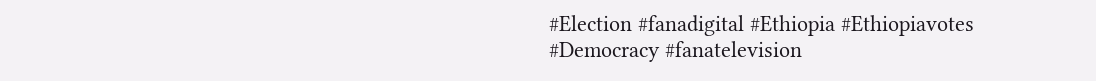#Election #fanadigital #Ethiopia #Ethiopiavotes #Democracy #fanatelevision